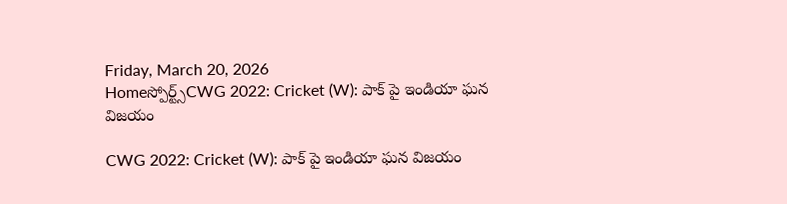Friday, March 20, 2026
Homeస్పోర్ట్స్CWG 2022: Cricket (W): పాక్ పై ఇండియా ఘన విజయం

CWG 2022: Cricket (W): పాక్ పై ఇండియా ఘన విజయం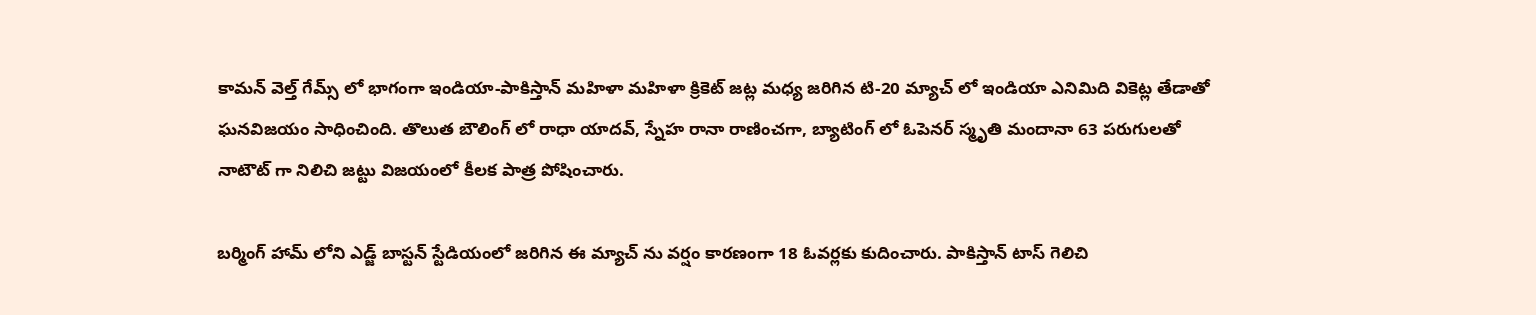కామన్ వెల్త్ గేమ్స్ లో భాగంగా ఇండియా-పాకిస్తాన్ మహిళా మహిళా క్రికెట్ జట్ల మధ్య జరిగిన టి-20 మ్యాచ్ లో ఇండియా ఎనిమిది వికెట్ల తేడాతో ఘనవిజయం సాధించింది. తొలుత బౌలింగ్ లో రాధా యాదవ్, స్నేహ రానా రాణించగా, బ్యాటింగ్ లో ఓపెనర్ స్మృతి మందానా 63 పరుగులతో నాటౌట్ గా నిలిచి జట్టు విజయంలో కీలక పాత్ర పోషించారు.

బర్మింగ్ హామ్ లోని ఎడ్జ్ బాస్టన్ స్టేడియంలో జరిగిన ఈ మ్యాచ్ ను వర్షం కారణంగా 18 ఓవర్లకు కుదించారు. పాకిస్తాన్ టాస్ గెలిచి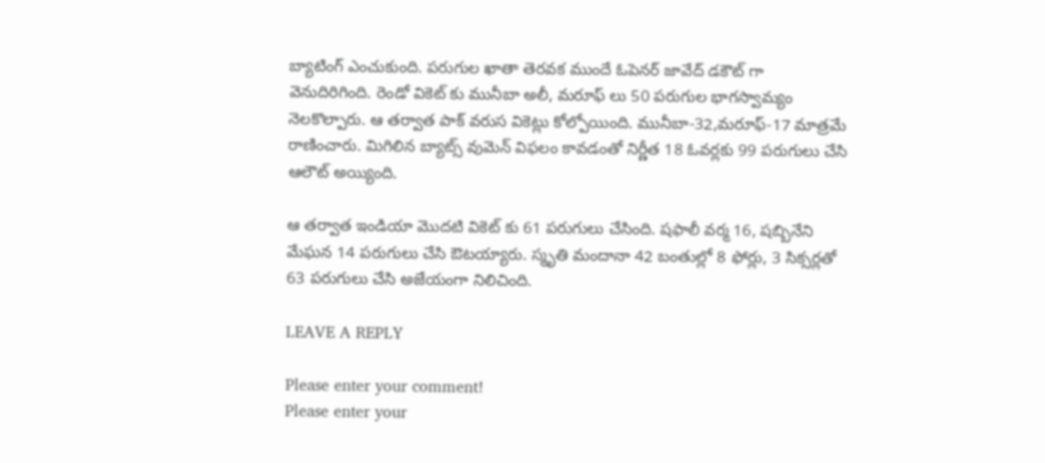బ్యాటింగ్ ఎంచుకుంది. పరుగుల ఖాతా తెరవక ముందే ఓపెనర్ జావేద్ డకౌట్ గా వెనుదిరిగింది. రెండో వికెట్ కు మునీబా అలీ, మరూఫ్ లు 50 పరుగుల భాగస్వామ్యం నెలకొల్పారు. ఆ తర్వాత పాక్ వరుస వికెట్లు కోల్పోయింది. మునీబా-32,మరూఫ్-17 మాత్రమే రాణించారు. మిగిలిన బ్యాట్స్ వుమెన్ విఫలం కావడంతో నిర్ణీత 18 ఓవర్లకు 99 పరుగులు చేసి ఆలౌట్ అయ్యింది.

ఆ తర్వాత ఇండియా మొదటి వికెట్ కు 61 పరుగులు చేసింది. షఫాలీ వర్మ 16, షబ్బినేని మేఘన 14 పరుగులు చేసి ఔటయ్యారు. స్మృతి మందానా 42 బంతుల్లో 8 ఫోర్లు, 3 సిక్సర్లతో 63 పరుగులు చేసి అజేయంగా నిలిచింది.

LEAVE A REPLY

Please enter your comment!
Please enter your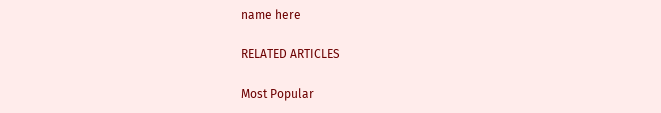name here

RELATED ARTICLES

Most Popular